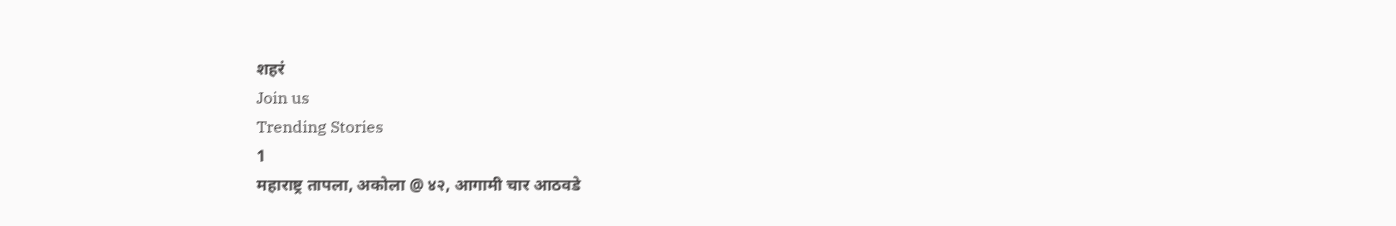शहरं
Join us
Trending Stories
1
महाराष्ट्र तापला, अकोला @ ४२, आगामी चार आठवडे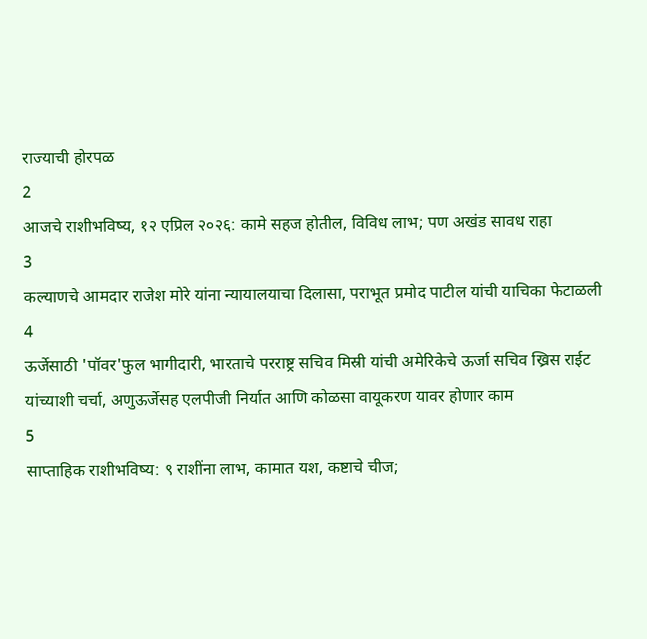राज्याची होरपळ
2
आजचे राशीभविष्य, १२ एप्रिल २०२६: कामे सहज होतील, विविध लाभ; पण अखंड सावध राहा
3
कल्याणचे आमदार राजेश मोरे यांना न्यायालयाचा दिलासा, पराभूत प्रमोद पाटील यांची याचिका फेटाळली
4
ऊर्जेसाठी 'पॉवर'फुल भागीदारी, भारताचे परराष्ट्र सचिव मिस्री यांची अमेरिकेचे ऊर्जा सचिव ख्रिस राईट यांच्याशी चर्चा, अणुऊर्जेसह एलपीजी निर्यात आणि कोळसा वायूकरण यावर होणार काम
5
साप्ताहिक राशीभविष्य: ९ राशींना लाभ, कामात यश, कष्टाचे चीज;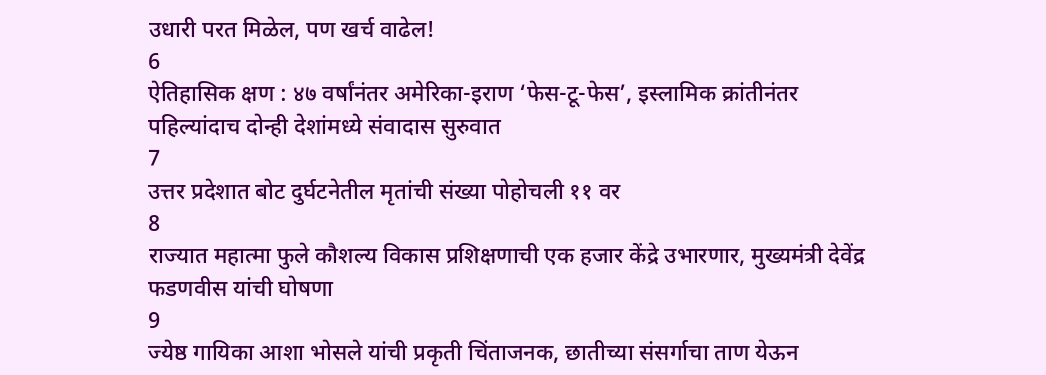उधारी परत मिळेल, पण खर्च वाढेल!
6
ऐतिहासिक क्षण : ४७ वर्षांनंतर अमेरिका-इराण ‘फेस-टू-फेस’, इस्लामिक क्रांतीनंतर पहिल्यांदाच दोन्ही देशांमध्ये संवादास सुरुवात
7
उत्तर प्रदेशात बोट दुर्घटनेतील मृतांची संख्या पोहोचली ११ वर
8
राज्यात महात्मा फुले कौशल्य विकास प्रशिक्षणाची एक हजार केंद्रे उभारणार, मुख्यमंत्री देवेंद्र फडणवीस यांची घोषणा
9
ज्येष्ठ गायिका आशा भोसले यांची प्रकृती चिंताजनक, छातीच्या संसर्गाचा ताण येऊन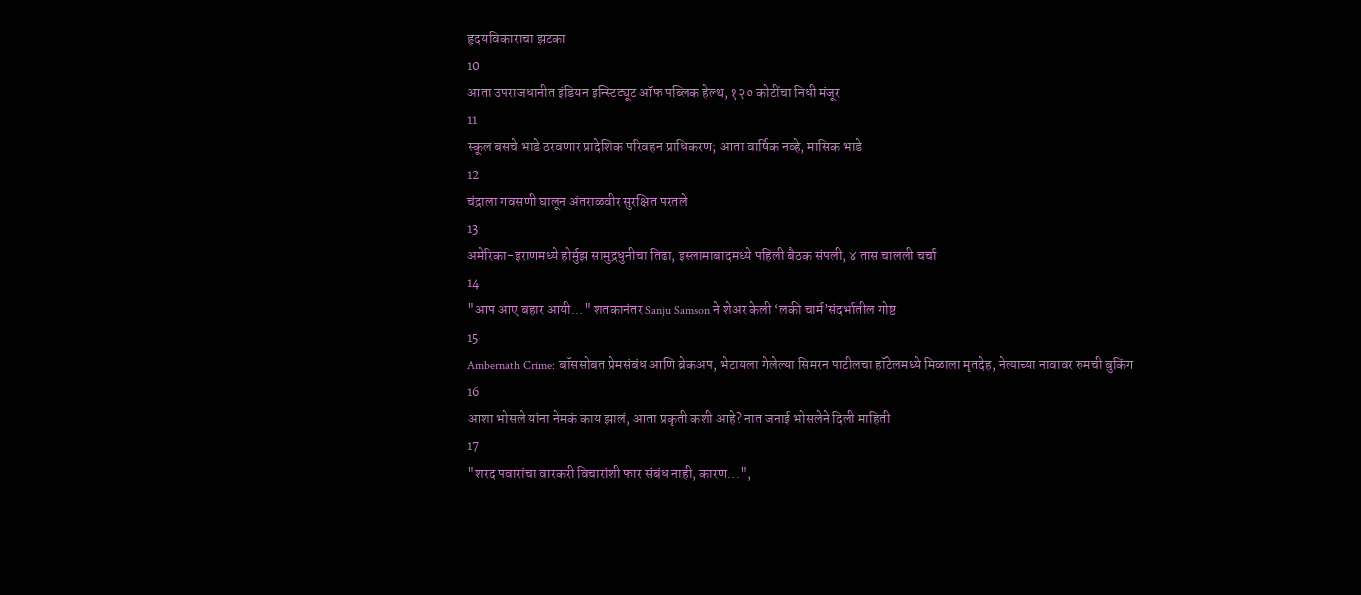हृदयविकाराचा झटका
10
आता उपराजधानीत इंडियन इन्स्टिट्यूट ऑफ पब्लिक हेल्थ, १२० कोटींचा निधी मंजूर
11
स्कूल बसचे भाडे ठरवणार प्रादेशिक परिवहन प्राधिकरण; आता वार्षिक नव्हे, मासिक भाडे
12
चंद्राला गवसणी घालून अंतराळवीर सुरक्षित परतले
13
अमेरिका-इराणमध्ये होर्मुझ सामुद्रधुनीचा तिढा, इस्लामाबादमध्ये पहिली बैठक संपली, ४ तास चालली चर्चा
14
"आप आए बहार आयी..." शतकानंतर Sanju Samson ने शेअर केली ‘लकी चार्म’संदर्भातील गोष्ट
15
Ambernath Crime: बॉससोबत प्रेमसंबंध आणि ब्रेकअप, भेटायला गेलेल्या सिमरन पाटीलचा हॉटेलमध्ये मिळाला मृतदेह, नेत्याच्या नावावर रुमची बुकिंग
16
आशा भोसले यांना नेमकं काय झालं, आता प्रकृती कशी आहे? नात जनाई भोसलेने दिली माहिती
17
"शरद पवारांचा वारकरी विचारांशी फार संबंध नाही, कारण...",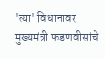'त्या' विधानावर मुख्यमंत्री फडणवीसांचे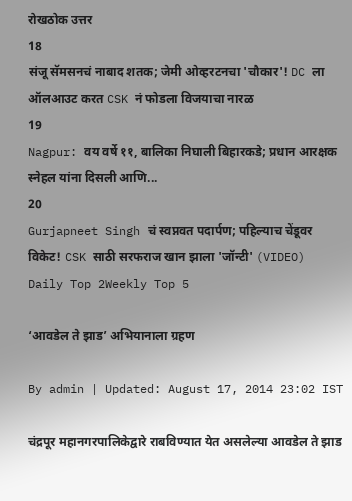रोखठोक उत्तर
18
संजू सॅमसनचं नाबाद शतक; जेमी ओव्हरटनचा 'चौकार'! DC ला ऑलआउट करत CSK नं फोडला विजयाचा नारळ
19
Nagpur: वय वर्षे ११, बालिका निघाली बिहारकडे; प्रधान आरक्षक स्नेहल यांना दिसली आणि...
20
Gurjapneet Singh चं स्वप्नवत पदार्पण; पहिल्याच चेंडूवर विकेट! CSK साठी सरफराज खान झाला 'जॉन्टी' (VIDEO)
Daily Top 2Weekly Top 5

‘आवडेल ते झाड’ अभियानाला ग्रहण

By admin | Updated: August 17, 2014 23:02 IST

चंद्रपूर महानगरपालिकेद्वारे राबविण्यात येत असलेल्या आवडेल ते झाड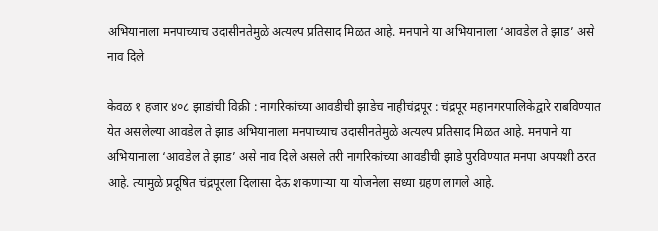अभियानाला मनपाच्याच उदासीनतेमुळे अत्यल्प प्रतिसाद मिळत आहे. मनपाने या अभियानाला ‘आवडेल ते झाड’ असे नाव दिले

केवळ १ हजार ४०८ झाडांची विक्री : नागरिकांच्या आवडीची झाडेच नाहीचंद्रपूर : चंद्रपूर महानगरपालिकेद्वारे राबविण्यात येत असलेल्या आवडेल ते झाड अभियानाला मनपाच्याच उदासीनतेमुळे अत्यल्प प्रतिसाद मिळत आहे. मनपाने या अभियानाला ‘आवडेल ते झाड’ असे नाव दिले असले तरी नागरिकांच्या आवडीची झाडे पुरविण्यात मनपा अपयशी ठरत आहे. त्यामुळे प्रदूषित चंद्रपूरला दिलासा देऊ शकणाऱ्या या योजनेला सध्या ग्रहण लागले आहे.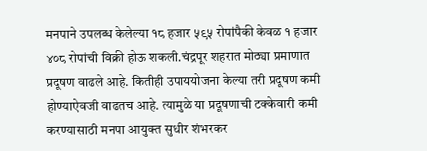मनपाने उपलब्ध केलेल्या १८ हजार ५९५ रोपांपैकी केवळ १ हजार ४०८ रोपांची विक्री होऊ शकली.चंद्रपूर शहरात मोठ्या प्रमाणात प्रदूषण वाढले आहे. कितीही उपाययोजना केल्या तरी प्रदूषण कमी होण्याऐवजी वाढतच आहे. त्यामुळे या प्रदूषणाची टक्केवारी कमी करण्यासाठी मनपा आयुक्त सुधीर शंभरकर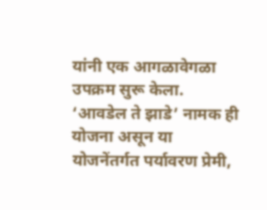यांनी एक आगळावेगळा उपक्रम सुरू केला. ‘आवडेल ते झाडे’ नामक ही योजना असून या योजनेंतर्गत पर्यावरण प्रेमी,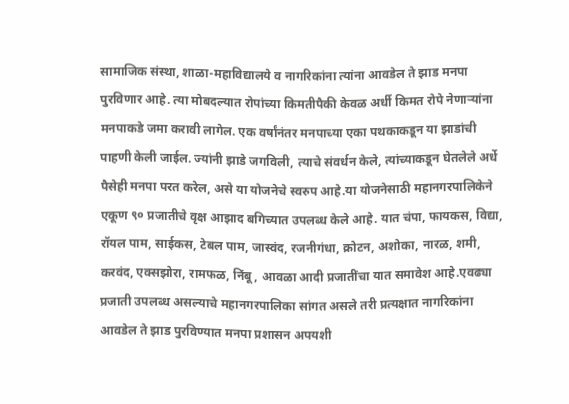सामाजिक संस्था, शाळा-महाविद्यालये व नागरिकांना त्यांना आवडेल ते झाड मनपा पुरविणार आहे. त्या मोबदल्यात रोपांच्या किमतीपैकी केवळ अर्धी किमत रोपे नेणाऱ्यांना मनपाकडे जमा करावी लागेल. एक वर्षांनंतर मनपाच्या एका पथकाकडून या झाडांची पाहणी केली जाईल. ज्यांनी झाडे जगविली, त्याचे संवर्धन केले, त्यांच्याकडून घेतलेले अर्धे पैसेही मनपा परत करेल, असे या योजनेचे स्वरुप आहे.या योजनेसाठी महानगरपालिकेने एकूण ९० प्रजातीचे वृक्ष आझाद बगिच्यात उपलब्ध केले आहे. यात चंपा, फायकस, विद्या, रॉयल पाम, साईकस, टेबल पाम, जास्वंद, रजनीगंधा, क्रोटन, अशोका, नारळ, शमी, करवंद, एक्सझोरा, रामफळ, निंबू, आवळा आदी प्रजातींचा यात समावेश आहे.एवढ्या प्रजाती उपलब्ध असल्याचे महानगरपालिका सांगत असले तरी प्रत्यक्षात नागरिकांना आवडेल ते झाड पुरविण्यात मनपा प्रशासन अपयशी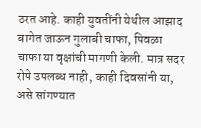ठरत आहे. काही युवतींनी येथील आझाद बागेत जाऊन गुलाबी चाफा, पिवळा चाफा या वृक्षांची मागणी केली. मात्र सदर रोपे उपलब्ध नाही, काही दिवसांनी या, असे सांगण्यात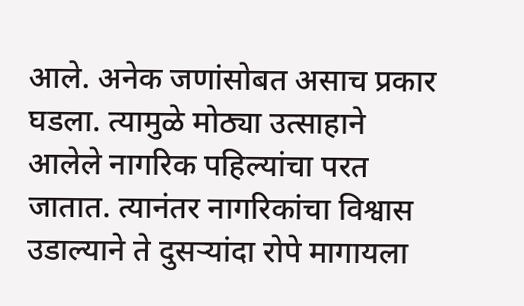आले. अनेक जणांसोबत असाच प्रकार घडला. त्यामुळे मोठ्या उत्साहाने आलेले नागरिक पहिल्यांचा परत जातात. त्यानंतर नागरिकांचा विश्वास उडाल्याने ते दुसऱ्यांदा रोपे मागायला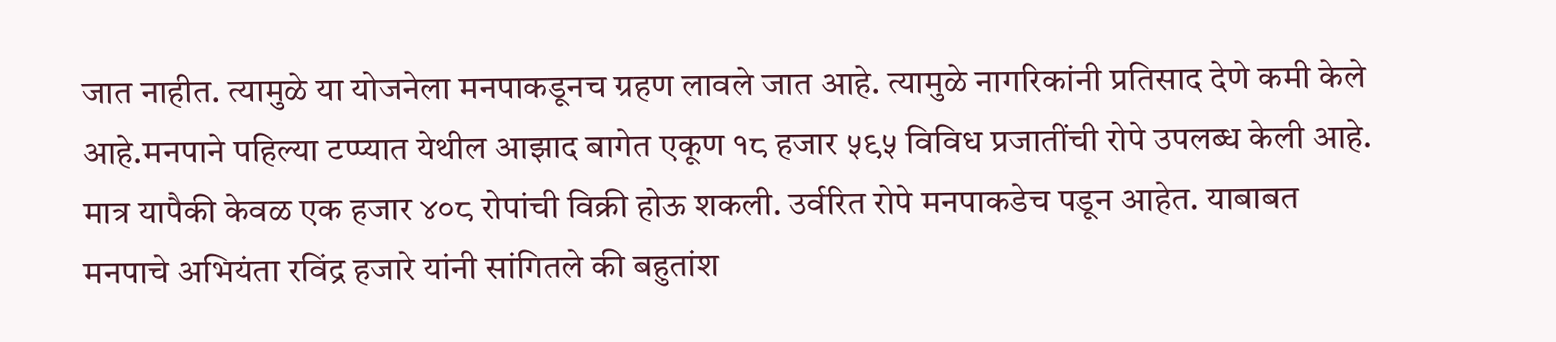जात नाहीत. त्यामुळे या योजनेला मनपाकडूनच ग्रहण लावले जात आहे. त्यामुळे नागरिकांनी प्रतिसाद देणे कमी केले आहे.मनपाने पहिल्या टप्प्यात येथील आझाद बागेत एकूण १८ हजार ५९५ विविध प्रजातींची रोपे उपलब्ध केली आहे. मात्र यापैकी केवळ एक हजार ४०८ रोपांची विक्री होऊ शकली. उर्वरित रोपे मनपाकडेच पडून आहेत. याबाबत मनपाचे अभियंता रविंद्र हजारे यांनी सांगितले की बहुतांश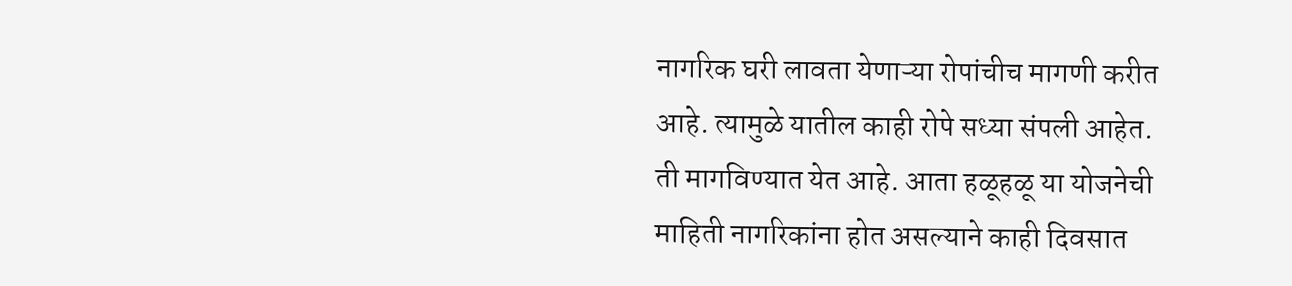नागरिक घरी लावता येणाऱ्या रोपांचीच मागणी करीत आहे. त्यामुळे यातील काही रोपे सध्या संपली आहेत. ती मागविण्यात येत आहे. आता हळूहळू या योजनेची माहिती नागरिकांना होत असल्याने काही दिवसात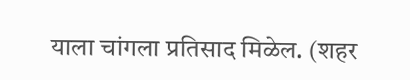याला चांगला प्रतिसाद मिळेल. (शहर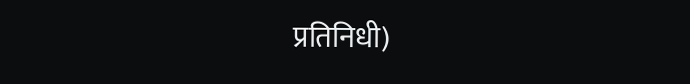प्रतिनिधी)